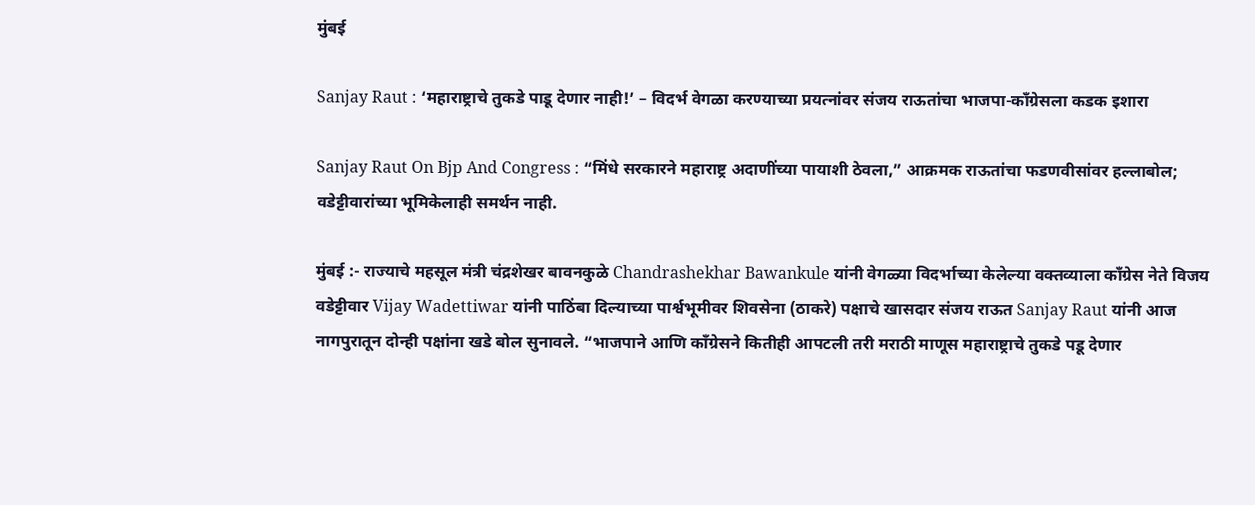मुंबई

Sanjay Raut : ‘महाराष्ट्राचे तुकडे पाडू देणार नाही!’ – विदर्भ वेगळा करण्याच्या प्रयत्नांवर संजय राऊतांचा भाजपा-काँग्रेसला कडक इशारा

Sanjay Raut On Bjp And Congress : “मिंधे सरकारने महाराष्ट्र अदाणींच्या पायाशी ठेवला,” आक्रमक राऊतांचा फडणवीसांवर हल्लाबोल; वडेट्टीवारांच्या भूमिकेलाही समर्थन नाही.

मुंबई :- राज्याचे महसूल मंत्री चंद्रशेखर बावनकुळे Chandrashekhar Bawankule यांनी वेगळ्या विदर्भाच्या केलेल्या वक्तव्याला काँग्रेस नेते विजय वडेट्टीवार Vijay Wadettiwar यांनी पाठिंबा दिल्याच्या पार्श्वभूमीवर शिवसेना (ठाकरे) पक्षाचे खासदार संजय राऊत Sanjay Raut यांनी आज नागपुरातून दोन्ही पक्षांना खडे बोल सुनावले. “भाजपाने आणि काँग्रेसने कितीही आपटली तरी मराठी माणूस महाराष्ट्राचे तुकडे पडू देणार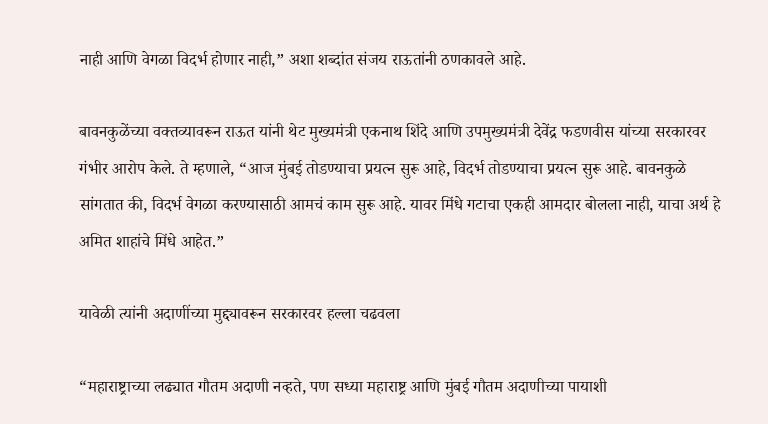नाही आणि वेगळा विदर्भ होणार नाही,” अशा शब्दांत संजय राऊतांनी ठणकावले आहे.

बावनकुळेंच्या वक्तव्यावरून राऊत यांनी थेट मुख्यमंत्री एकनाथ शिंदे आणि उपमुख्यमंत्री देवेंद्र फडणवीस यांच्या सरकारवर गंभीर आरोप केले. ते म्हणाले, “आज मुंबई तोडण्याचा प्रयत्न सुरू आहे, विदर्भ तोडण्याचा प्रयत्न सुरू आहे. बावनकुळे सांगतात की, विदर्भ वेगळा करण्यासाठी आमचं काम सुरू आहे. यावर मिंधे गटाचा एकही आमदार बोलला नाही, याचा अर्थ हे अमित शाहांचे मिंधे आहेत.”

यावेळी त्यांनी अदाणींच्या मुद्द्यावरून सरकारवर हल्ला चढवला

“महाराष्ट्राच्या लढ्यात गौतम अदाणी नव्हते, पण सध्या महाराष्ट्र आणि मुंबई गौतम अदाणीच्या पायाशी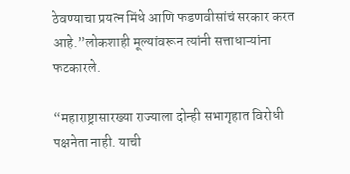ठेवण्याचा प्रयत्न मिंधे आणि फडणवीसांचं सरकार करत आहे.”लोकशाही मूल्यांवरून त्यांनी सत्ताधाऱ्यांना फटकारले.

“महाराष्ट्रासारख्या राज्याला दोन्ही सभागृहात विरोधी पक्षनेता नाही. याची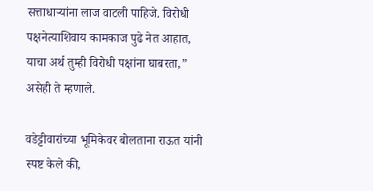सत्ताधाऱ्यांना लाज वाटली पाहिजे. विरोधी पक्षनेत्याशिवाय कामकाज पुढे नेत आहात, याचा अर्थ तुम्ही विरोधी पक्षांना घाबरता,” असेही ते म्हणाले.

वडेट्टीवारांच्या भूमिकेवर बोलताना राऊत यांनी स्पष्ट केले की,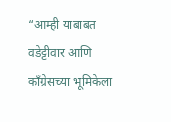“आम्ही याबाबत वडेट्टीवार आणि काँग्रेसच्या भूमिकेला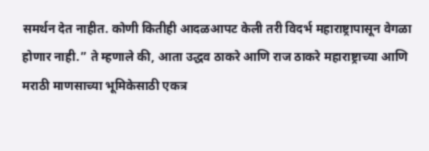समर्थन देत नाहीत. कोणी कितीही आदळआपट केली तरी विदर्भ महाराष्ट्रापासून वेगळा होणार नाही.” ते म्हणाले की, आता उद्धव ठाकरे आणि राज ठाकरे महाराष्ट्राच्या आणि मराठी माणसाच्या भूमिकेसाठी एकत्र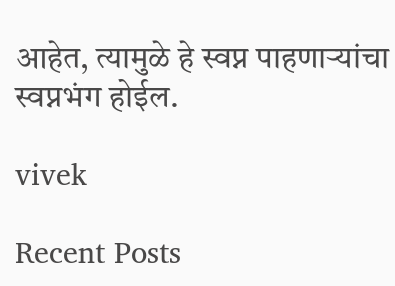आहेत, त्यामुळे हे स्वप्न पाहणाऱ्यांचा स्वप्नभंग होईल.

vivek

Recent Posts